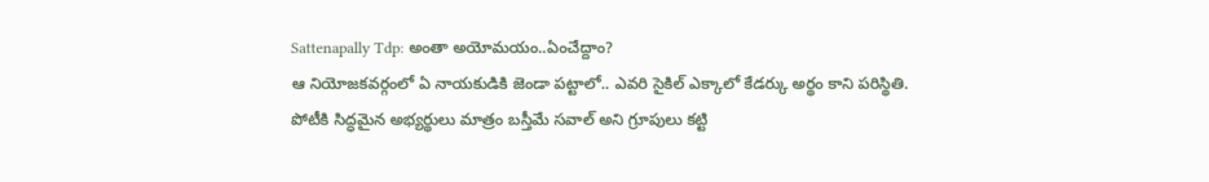Sattenapally Tdp: అంతా అయోమయం..ఏంచేద్దాం?
ఆ నియోజకవర్గంలో ఏ నాయకుడికి జెండా పట్టాలో.. ఎవరి సైకిల్ ఎక్కాలో కేడర్కు అర్థం కాని పరిస్థితి. పోటీకి సిద్ధమైన అభ్యర్థులు మాత్రం బస్తీమే సవాల్ అని గ్రూపులు కట్టి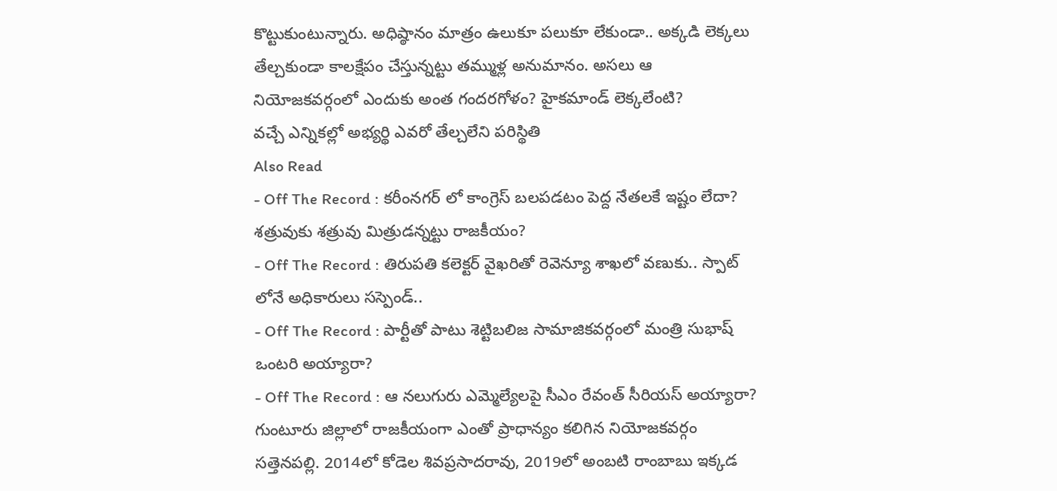కొట్టుకుంటున్నారు. అధిష్ఠానం మాత్రం ఉలుకూ పలుకూ లేకుండా.. అక్కడి లెక్కలు తేల్చకుండా కాలక్షేపం చేస్తున్నట్టు తమ్ముళ్ల అనుమానం. అసలు ఆ నియోజకవర్గంలో ఎందుకు అంత గందరగోళం? హైకమాండ్ లెక్కలేంటి?
వచ్చే ఎన్నికల్లో అభ్యర్థి ఎవరో తేల్చలేని పరిస్థితి
Also Read
- Off The Record : కరీంనగర్ లో కాంగ్రెస్ బలపడటం పెద్ద నేతలకే ఇష్టం లేదా? శత్రువుకు శత్రువు మిత్రుడన్నట్టు రాజకీయం?
- Off The Record : తిరుపతి కలెక్టర్ వైఖరితో రెవెన్యూ శాఖలో వణుకు.. స్పాట్ లోనే అధికారులు సస్పెండ్..
- Off The Record : పార్టీతో పాటు శెట్టిబలిజ సామాజికవర్గంలో మంత్రి సుభాష్ ఒంటరి అయ్యారా?
- Off The Record : ఆ నలుగురు ఎమ్మెల్యేలపై సీఎం రేవంత్ సీరియస్ అయ్యారా?
గుంటూరు జిల్లాలో రాజకీయంగా ఎంతో ప్రాధాన్యం కలిగిన నియోజకవర్గం సత్తెనపల్లి. 2014లో కోడెల శివప్రసాదరావు, 2019లో అంబటి రాంబాబు ఇక్కడ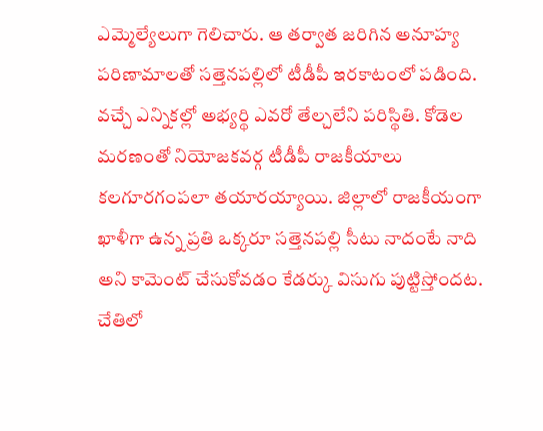ఎమ్మెల్యేలుగా గెలిచారు. ఆ తర్వాత జరిగిన అనూహ్య పరిణామాలతో సత్తెనపల్లిలో టీడీపీ ఇరకాటంలో పడింది. వచ్చే ఎన్నికల్లో అభ్యర్థి ఎవరో తేల్చలేని పరిస్థితి. కోడెల మరణంతో నియోజకవర్గ టీడీపీ రాజకీయాలు కలగూరగంపలా తయారయ్యాయి. జిల్లాలో రాజకీయంగా ఖాళీగా ఉన్న ప్రతి ఒక్కరూ సత్తెనపల్లి సీటు నాదంటే నాది అని కామెంట్ చేసుకోవడం కేడర్కు విసుగు పుట్టిస్తోందట. చేతిలో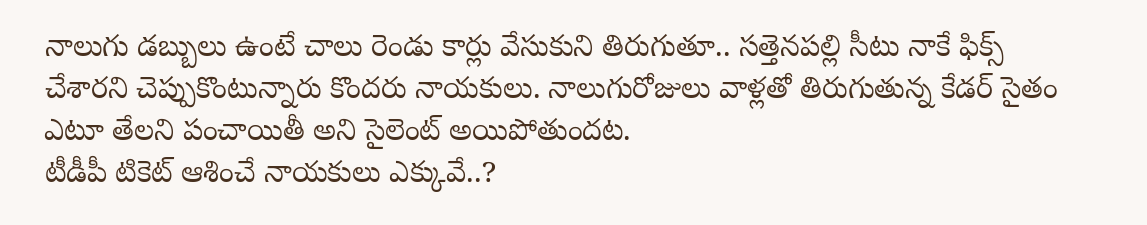నాలుగు డబ్బులు ఉంటే చాలు రెండు కార్లు వేసుకుని తిరుగుతూ.. సత్తెనపల్లి సీటు నాకే ఫిక్స్ చేశారని చెప్పుకొంటున్నారు కొందరు నాయకులు. నాలుగురోజులు వాళ్లతో తిరుగుతున్న కేడర్ సైతం ఎటూ తేలని పంచాయితీ అని సైలెంట్ అయిపోతుందట.
టీడీపీ టికెట్ ఆశించే నాయకులు ఎక్కువే..?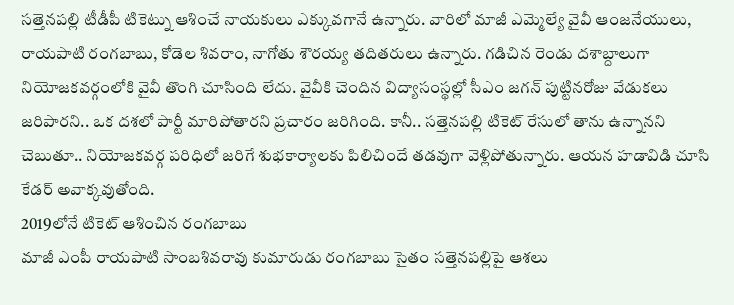సత్తెనపల్లి టీడీపీ టికెట్ను ఆశించే నాయకులు ఎక్కువగానే ఉన్నారు. వారిలో మాజీ ఎమ్మెల్యే వైవీ ఆంజనేయులు, రాయపాటి రంగబాబు, కోడెల శివరాం, నాగోతు శౌరయ్య తదితరులు ఉన్నారు. గడిచిన రెండు దశాబ్దాలుగా నియోజకవర్గంలోకి వైవీ తొంగి చూసింది లేదు. వైవీకి చెందిన విద్యాసంస్థల్లో సీఎం జగన్ పుట్టినరోజు వేడుకలు జరిపారని.. ఒక దశలో పార్టీ మారిపోతారని ప్రచారం జరిగింది. కానీ.. సత్తెనపల్లి టికెట్ రేసులో తాను ఉన్నానని చెబుతూ.. నియోజకవర్గ పరిధిలో జరిగే శుభకార్యాలకు పిలిచిందే తడవుగా వెళ్లిపోతున్నారు. ఆయన హడావిడి చూసి కేడర్ అవాక్కవుతోంది.
2019లోనే టికెట్ ఆశించిన రంగబాబు
మాజీ ఎంపీ రాయపాటి సాంబశివరావు కుమారుడు రంగబాబు సైతం సత్తెనపల్లిపై ఆశలు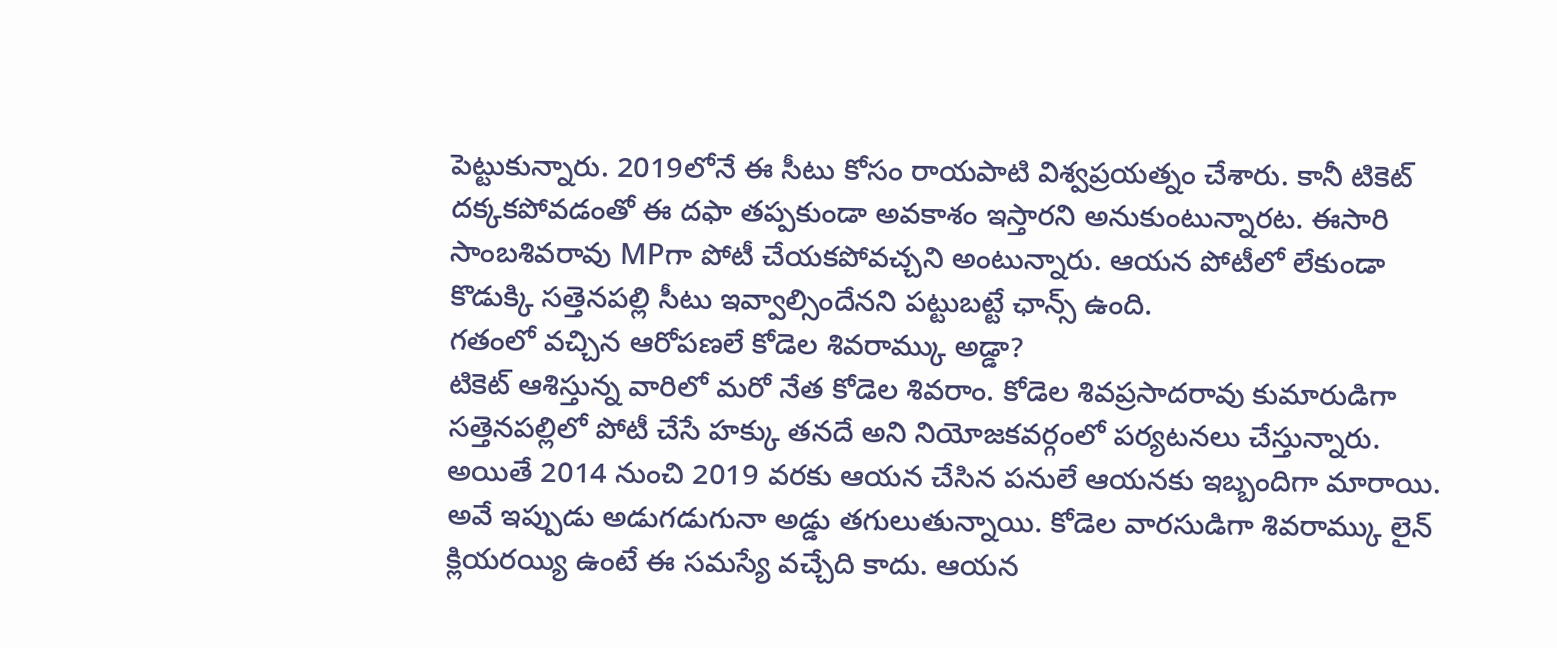పెట్టుకున్నారు. 2019లోనే ఈ సీటు కోసం రాయపాటి విశ్వప్రయత్నం చేశారు. కానీ టికెట్ దక్కకపోవడంతో ఈ దఫా తప్పకుండా అవకాశం ఇస్తారని అనుకుంటున్నారట. ఈసారి సాంబశివరావు MPగా పోటీ చేయకపోవచ్చని అంటున్నారు. ఆయన పోటీలో లేకుండా కొడుక్కి సత్తెనపల్లి సీటు ఇవ్వాల్సిందేనని పట్టుబట్టే ఛాన్స్ ఉంది.
గతంలో వచ్చిన ఆరోపణలే కోడెల శివరామ్కు అడ్డా?
టికెట్ ఆశిస్తున్న వారిలో మరో నేత కోడెల శివరాం. కోడెల శివప్రసాదరావు కుమారుడిగా సత్తెనపల్లిలో పోటీ చేసే హక్కు తనదే అని నియోజకవర్గంలో పర్యటనలు చేస్తున్నారు. అయితే 2014 నుంచి 2019 వరకు ఆయన చేసిన పనులే ఆయనకు ఇబ్బందిగా మారాయి. అవే ఇప్పుడు అడుగడుగునా అడ్డు తగులుతున్నాయి. కోడెల వారసుడిగా శివరామ్కు లైన్ క్లియరయ్యి ఉంటే ఈ సమస్యే వచ్చేది కాదు. ఆయన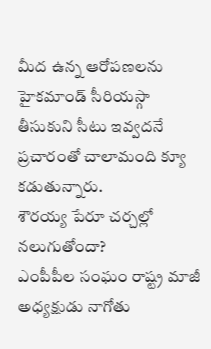మీద ఉన్న ఆరోపణలను హైకమాండ్ సీరియస్గా తీసుకుని సీటు ఇవ్వదనే ప్రచారంతో చాలామంది క్యూ కడుతున్నారు.
శౌరయ్య పేరూ చర్చల్లో నలుగుతోందా?
ఎంపీపీల సంఘం రాష్ట్ర మాజీ అధ్యక్షుడు నాగోతు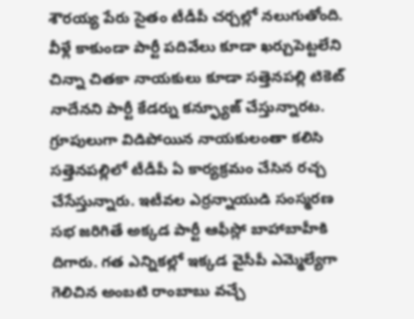శౌరయ్య పేరు సైతం టీడీపీ చర్చల్లో నలుగుతోంది. వీళ్లే కాకుండా పార్టీ పదివేలు కూడా ఖర్చుపెట్టలేని చిన్నా చితకా నాయకులు కూడా సత్తెనపల్లి టికెట్ నాదేనని పార్టీ కేడర్ను కన్ఫ్యూజ్ చేస్తున్నారట. గ్రూపులుగా విడిపోయిన నాయకులంతా కలిసి సత్తెనపల్లిలో టీడీపీ ఏ కార్యక్రమం చేసిన రచ్చ చేసేస్తున్నారు. ఇటీవల ఎర్రన్నాయుడి సంస్మరణ సభ జరిగితే అక్కడ పార్టీ ఆఫీస్లో బాహాబాహీకి దిగారు. గత ఎన్నికల్లో ఇక్కడ వైసీపీ ఎమ్మెల్యేగా గెలిచిన అంబటి రాంబాబు వచ్చే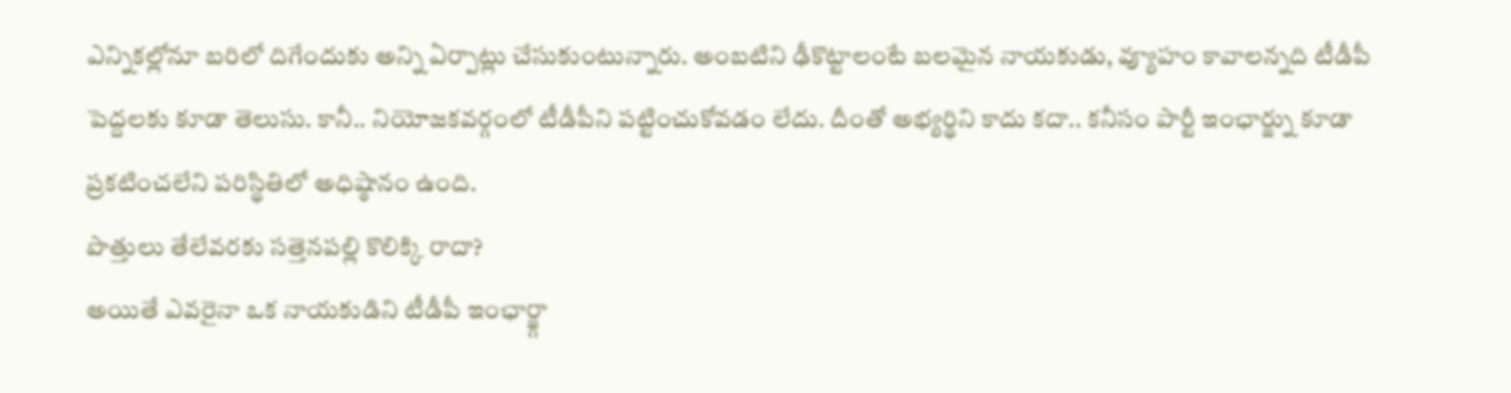ఎన్నికల్లోనూ బరిలో దిగేందుకు అన్ని ఏర్పాట్లు చేసుకుంటున్నారు. అంబటిని ఢీకొట్టాలంటే బలమైన నాయకుడు, వ్యూహం కావాలన్నది టీడీపీ పెద్దలకు కూడా తెలుసు. కానీ.. నియోజకవర్గంలో టీడీపీని పట్టించుకోవడం లేదు. దీంతో అభ్యర్థిని కాదు కదా.. కనీసం పార్టీ ఇంఛార్జ్ను కూడా ప్రకటించలేని పరిస్థితిలో అధిష్ఠానం ఉంది.
పొత్తులు తేలేవరకు సత్తెనపల్లి కొలిక్కి రాదా?
అయితే ఎవరైనా ఒక నాయకుడిని టీడీపీ ఇంఛార్జ్గా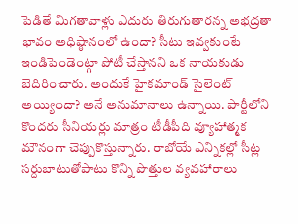పెడితే మిగతావాళ్లు ఎదురు తిరుగుతారన్న అభద్రతా భావం అధిష్ఠానంలో ఉందా? సీటు ఇవ్వకుంటే ఇండిపెండెంట్గా పోటీ చేస్తానని ఒక నాయకుడు బెదిరించారు. అందుకే హైకమాండ్ సైలెంట్ అయ్యిందా? అనే అనుమానాలు ఉన్నాయి. పార్టీలోని కొందరు సీనియర్లు మాత్రం టీడీపీది వ్యూహాత్మక మౌనంగా చెప్పుకొస్తున్నారు. రాబోయే ఎన్నికల్లో సీట్ల సర్దుబాటుతోపాటు కొన్ని పొత్తుల వ్యవహారాలు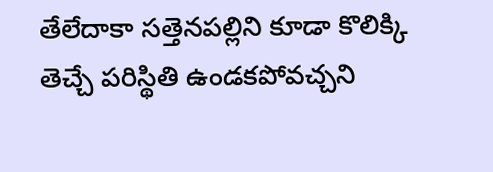తేలేదాకా సత్తెనపల్లిని కూడా కొలిక్కి తెచ్చే పరిస్థితి ఉండకపోవచ్చని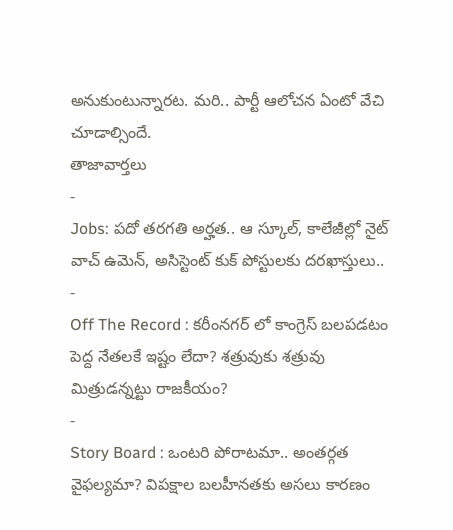అనుకుంటున్నారట. మరి.. పార్టీ ఆలోచన ఏంటో వేచి చూడాల్సిందే.
తాజావార్తలు
-
Jobs: పదో తరగతి అర్హత.. ఆ స్కూల్, కాలేజీల్లో నైట్ వాచ్ ఉమెన్, అసిస్టెంట్ కుక్ పోస్టులకు దరఖాస్తులు..
-
Off The Record : కరీంనగర్ లో కాంగ్రెస్ బలపడటం పెద్ద నేతలకే ఇష్టం లేదా? శత్రువుకు శత్రువు మిత్రుడన్నట్టు రాజకీయం?
-
Story Board : ఒంటరి పోరాటమా.. అంతర్గత వైఫల్యమా? విపక్షాల బలహీనతకు అసలు కారణం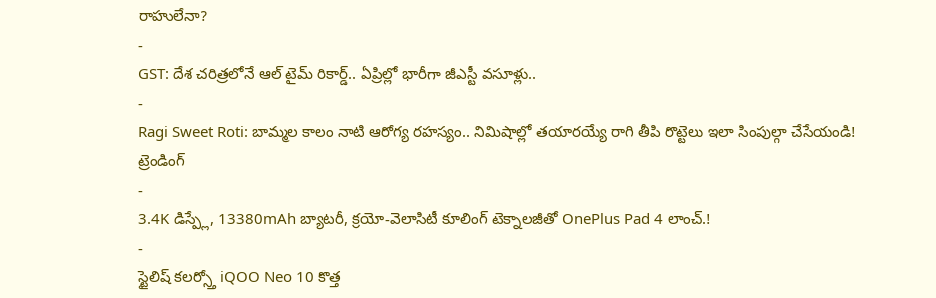రాహులేనా?
-
GST: దేశ చరిత్రలోనే ఆల్ టైమ్ రికార్డ్.. ఏప్రిల్లో భారీగా జీఎస్టీ వసూళ్లు..
-
Ragi Sweet Roti: బామ్మల కాలం నాటి ఆరోగ్య రహస్యం.. నిమిషాల్లో తయారయ్యే రాగి తీపి రొట్టెలు ఇలా సింపుల్గా చేసేయండి!
ట్రెండింగ్
-
3.4K డిస్ప్లే, 13380mAh బ్యాటరీ, క్రయో-వెలాసిటీ కూలింగ్ టెక్నాలజీతో OnePlus Pad 4 లాంచ్.!
-
స్టైలిష్ కలర్స్తో iQOO Neo 10 కొత్త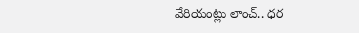వేరియంట్లు లాంచ్.. ధర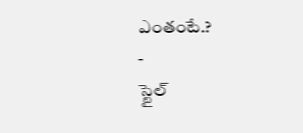ఎంతంటే.?
-
స్టైల్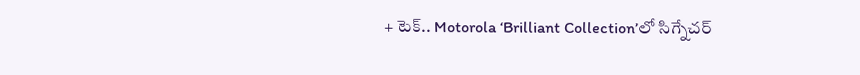+ టెక్.. Motorola ‘Brilliant Collection’లో సిగ్నేచర్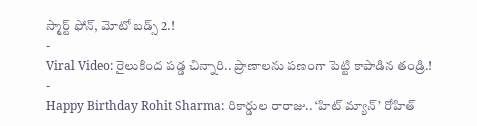స్మార్ట్ ఫోన్, మోటో బడ్స్ 2.!
-
Viral Video: రైలుకింద పడ్డ చిన్నారి.. ప్రాణాలను పణంగా పెట్టి కాపాడిన తండ్రి.!
-
Happy Birthday Rohit Sharma: రికార్డుల రారాజు.. ‘హిట్ మ్యాన్’ రోహిత్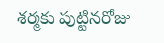శర్మకు పుట్టినరోజు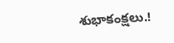శుభాకంక్షలు.!